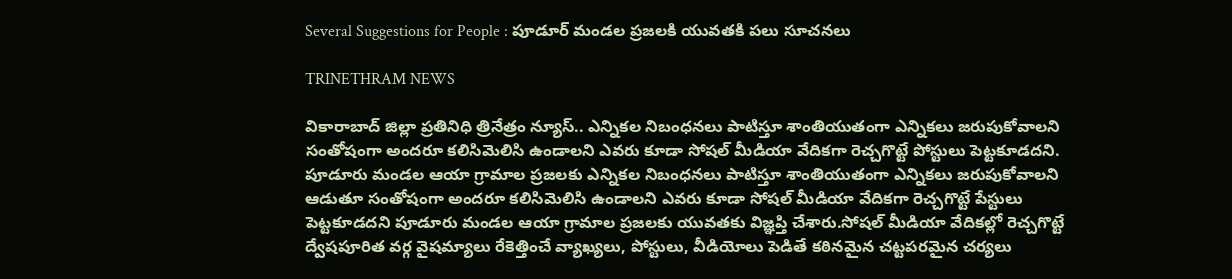Several Suggestions for People : పూడూర్ మండల ప్రజలకి యువతకి పలు సూచనలు

TRINETHRAM NEWS

వికారాబాద్ జిల్లా ప్రతినిధి త్రినేత్రం న్యూస్.. ఎన్నికల నిబంధనలు పాటిస్తూ శాంతియుతంగా ఎన్నికలు జరుపుకోవాలని సంతోషంగా అందరూ కలిసిమెలిసి ఉండాలని ఎవరు కూడా సోషల్ మీడియా వేదికగా రెచ్చగొట్టే పోస్టులు పెట్టకూడదని.
పూడూరు మండల ఆయా గ్రామాల ప్రజలకు ఎన్నికల నిబంధనలు పాటిస్తూ శాంతియుతంగా ఎన్నికలు జరుపుకోవాలని ఆడుతూ సంతోషంగా అందరూ కలిసిమెలిసి ఉండాలని ఎవరు కూడా సోషల్ మీడియా వేదికగా రెచ్చగొట్టే పేస్టులు పెట్టకూడదని పూడూరు మండల ఆయా గ్రామాల ప్రజలకు యువతకు విజ్ఞప్తి చేశారు.సోషల్ మీడియా వేదికల్లో రెచ్చగొట్టే ద్వేషపూరిత వర్గ వైషమ్యాలు రేకెత్తించే వ్యాఖ్యలు, పోస్టులు, వీడియోలు పెడితే కఠినమైన చట్టపరమైన చర్యలు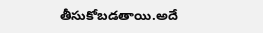తీసుకోబడతాయి.అదే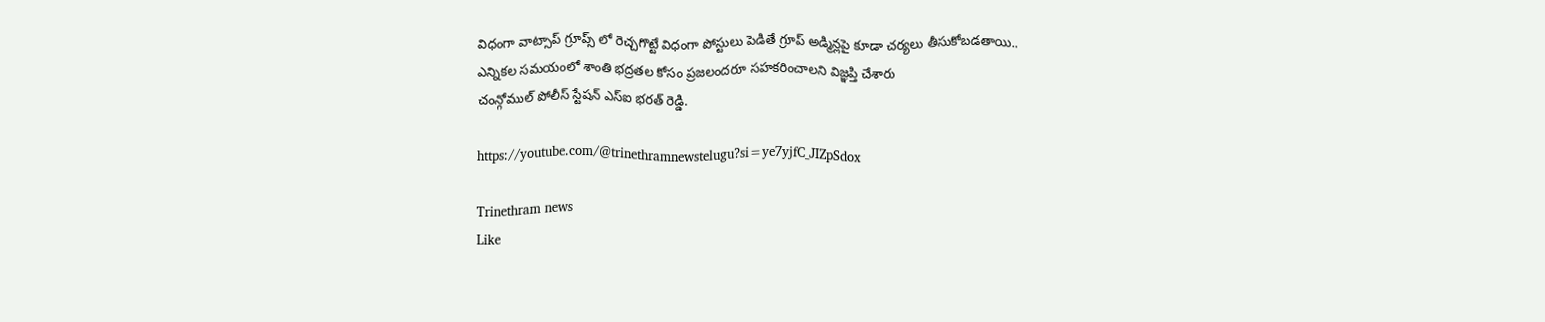విధంగా వాట్సాప్ గ్రూప్స్ లో రెచ్చగొట్టే విధంగా పోస్టులు పెడితే గ్రూప్ అడ్మిన్లపై కూడా చర్యలు తీసుకోబడతాయి..
ఎన్నికల సమయంలో శాంతి భద్రతల కోసం ప్రజలందరూ సహకరించాలని విజ్ఞప్తి చేశారు
చంన్గోముల్ పోలీస్ స్టేషన్ ఎస్ఐ భరత్ రెడ్డి.

https://youtube.com/@trinethramnewstelugu?si=ye7yjfC_JIZpSdox

Trinethram news
Like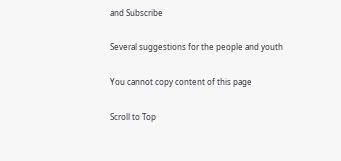and Subscribe

Several suggestions for the people and youth

You cannot copy content of this page

Scroll to Top